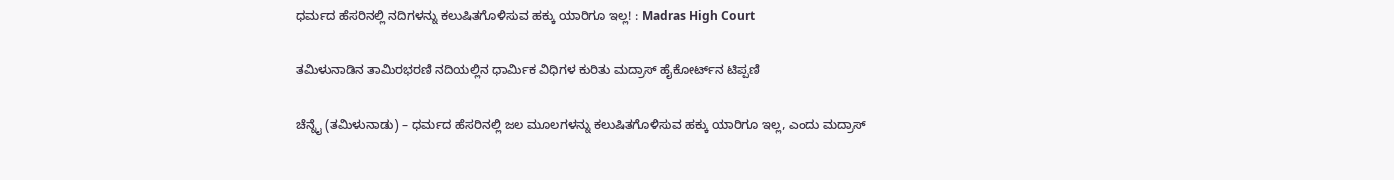ಧರ್ಮದ ಹೆಸರಿನಲ್ಲಿ ನದಿಗಳನ್ನು ಕಲುಷಿತಗೊಳಿಸುವ ಹಕ್ಕು ಯಾರಿಗೂ ಇಲ್ಲ! : Madras High Court

ತಮಿಳುನಾಡಿನ ತಾಮಿರಭರಣಿ ನದಿಯಲ್ಲಿನ ಧಾರ್ಮಿಕ ವಿಧಿಗಳ ಕುರಿತು ಮದ್ರಾಸ್ ಹೈಕೋರ್ಟ್‌ನ ಟಿಪ್ಪಣಿ

ಚೆನ್ನೈ (ತಮಿಳುನಾಡು) – ಧರ್ಮದ ಹೆಸರಿನಲ್ಲಿ ಜಲ ಮೂಲಗಳನ್ನು ಕಲುಷಿತಗೊಳಿಸುವ ಹಕ್ಕು ಯಾರಿಗೂ ಇಲ್ಲ, ಎಂದು ಮದ್ರಾಸ್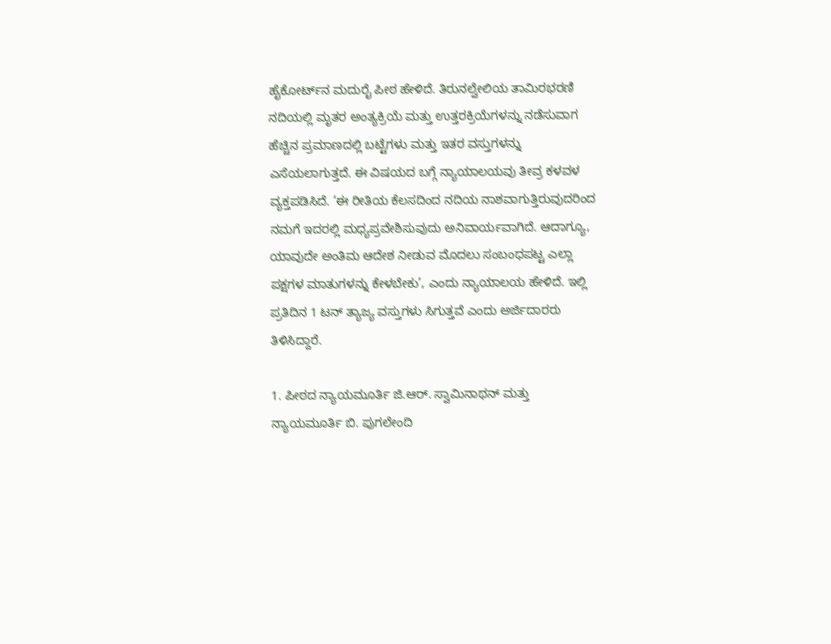ಹೈಕೋರ್ಟ್‌ನ ಮದುರೈ ಪೀಠ ಹೇಳಿದೆ. ತಿರುನಲ್ವೇಲಿಯ ತಾಮಿರಭರಣಿ ನದಿಯಲ್ಲಿ ಮೃತರ ಅಂತ್ಯಕ್ರಿಯೆ ಮತ್ತು ಉತ್ತರಕ್ರಿಯೆಗಳನ್ನು ನಡೆಸುವಾಗ ಹೆಚ್ಚಿನ ಪ್ರಮಾಣದಲ್ಲಿ ಬಟ್ಟೆಗಳು ಮತ್ತು ಇತರ ವಸ್ತುಗಳನ್ನು ಎಸೆಯಲಾಗುತ್ತದೆ. ಈ ವಿಷಯದ ಬಗ್ಗೆ ನ್ಯಾಯಾಲಯವು ತೀವ್ರ ಕಳವಳ ವ್ಯಕ್ತಪಡಿಸಿದೆ. ‘ಈ ರೀತಿಯ ಕೆಲಸದಿಂದ ನದಿಯ ನಾಶವಾಗುತ್ತಿರುವುದರಿಂದ ನಮಗೆ ಇದರಲ್ಲಿ ಮಧ್ಯಪ್ರವೇಶಿಸುವುದು ಅನಿವಾರ್ಯವಾಗಿದೆ. ಆದಾಗ್ಯೂ, ಯಾವುದೇ ಅಂತಿಮ ಆದೇಶ ನೀಡುವ ಮೊದಲು ಸಂಬಂಧಪಟ್ಟ ಎಲ್ಲಾ ಪಕ್ಷಗಳ ಮಾತುಗಳನ್ನು ಕೇಳಬೇಕು’, ಎಂದು ನ್ಯಾಯಾಲಯ ಹೇಳಿದೆ. ಇಲ್ಲಿ ಪ್ರತಿದಿನ 1 ಟನ್ ತ್ಯಾಜ್ಯ ವಸ್ತುಗಳು ಸಿಗುತ್ತವೆ ಎಂದು ಅರ್ಜಿದಾರರು ತಿಳಿಸಿದ್ದಾರೆ.

1. ಪೀಠದ ನ್ಯಾಯಮೂರ್ತಿ ಜಿ.ಆರ್. ಸ್ವಾಮಿನಾಥನ್ ಮತ್ತು ನ್ಯಾಯಮೂರ್ತಿ ಬಿ. ಪುಗಲೇಂದಿ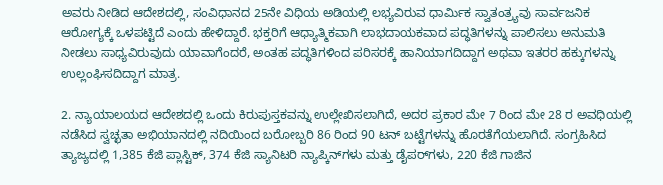ಅವರು ನೀಡಿದ ಆದೇಶದಲ್ಲಿ, ಸಂವಿಧಾನದ 25ನೇ ವಿಧಿಯ ಅಡಿಯಲ್ಲಿ ಲಭ್ಯವಿರುವ ಧಾರ್ಮಿಕ ಸ್ವಾತಂತ್ರ್ಯವು ಸಾರ್ವಜನಿಕ ಆರೋಗ್ಯಕ್ಕೆ ಒಳಪಟ್ಟಿದೆ ಎಂದು ಹೇಳಿದ್ದಾರೆ. ಭಕ್ತರಿಗೆ ಆಧ್ಯಾತ್ಮಿಕವಾಗಿ ಲಾಭದಾಯಕವಾದ ಪದ್ಧತಿಗಳನ್ನು ಪಾಲಿಸಲು ಅನುಮತಿ ನೀಡಲು ಸಾಧ್ಯವಿರುವುದು ಯಾವಾಗೆಂದರೆ, ಅಂತಹ ಪದ್ಧತಿಗಳಿಂದ ಪರಿಸರಕ್ಕೆ ಹಾನಿಯಾಗದಿದ್ದಾಗ ಅಥವಾ ಇತರರ ಹಕ್ಕುಗಳನ್ನು ಉಲ್ಲಂಘಿಸದಿದ್ದಾಗ ಮಾತ್ರ.

2. ನ್ಯಾಯಾಲಯದ ಆದೇಶದಲ್ಲಿ ಒಂದು ಕಿರುಪುಸ್ತಕವನ್ನು ಉಲ್ಲೇಖಿಸಲಾಗಿದೆ, ಅದರ ಪ್ರಕಾರ ಮೇ 7 ರಿಂದ ಮೇ 28 ರ ಅವಧಿಯಲ್ಲಿ ನಡೆಸಿದ ಸ್ವಚ್ಛತಾ ಅಭಿಯಾನದಲ್ಲಿ ನದಿಯಿಂದ ಬರೋಬ್ಬರಿ 86 ರಿಂದ 90 ಟನ್ ಬಟ್ಟೆಗಳನ್ನು ಹೊರತೆಗೆಯಲಾಗಿದೆ. ಸಂಗ್ರಹಿಸಿದ ತ್ಯಾಜ್ಯದಲ್ಲಿ 1,385 ಕೆಜಿ ಪ್ಲಾಸ್ಟಿಕ್, 374 ಕೆಜಿ ಸ್ಯಾನಿಟರಿ ನ್ಯಾಪ್ಕಿನ್‌ಗಳು ಮತ್ತು ಡೈಪರ್‌ಗಳು, 220 ಕೆಜಿ ಗಾಜಿನ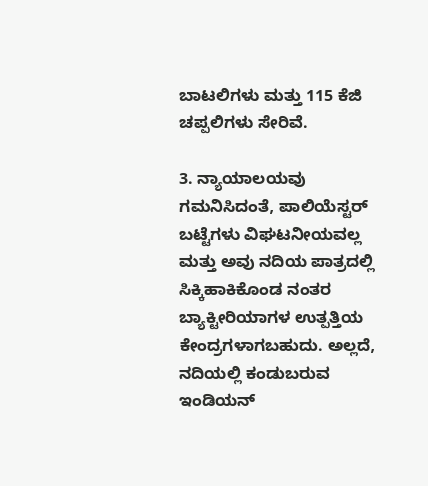ಬಾಟಲಿಗಳು ಮತ್ತು 115 ಕೆಜಿ ಚಪ್ಪಲಿಗಳು ಸೇರಿವೆ.

3. ನ್ಯಾಯಾಲಯವು ಗಮನಿಸಿದಂತೆ, ಪಾಲಿಯೆಸ್ಟರ್ ಬಟ್ಟೆಗಳು ವಿಘಟನೀಯವಲ್ಲ ಮತ್ತು ಅವು ನದಿಯ ಪಾತ್ರದಲ್ಲಿ ಸಿಕ್ಕಿಹಾಕಿಕೊಂಡ ನಂತರ ಬ್ಯಾಕ್ಟೀರಿಯಾಗಳ ಉತ್ಪತ್ತಿಯ ಕೇಂದ್ರಗಳಾಗಬಹುದು. ಅಲ್ಲದೆ, ನದಿಯಲ್ಲಿ ಕಂಡುಬರುವ ಇಂಡಿಯನ್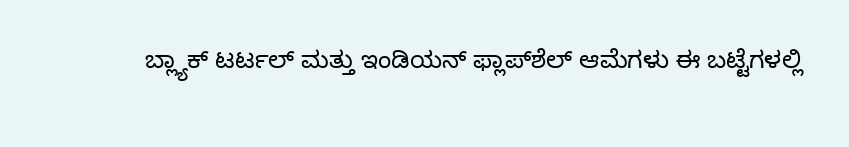ಬ್ಲ್ಯಾಕ್ ಟರ್ಟಲ್ ಮತ್ತು ಇಂಡಿಯನ್ ಫ್ಲಾಪ್‌ಶೆಲ್ ಆಮೆಗಳು ಈ ಬಟ್ಟೆಗಳಲ್ಲಿ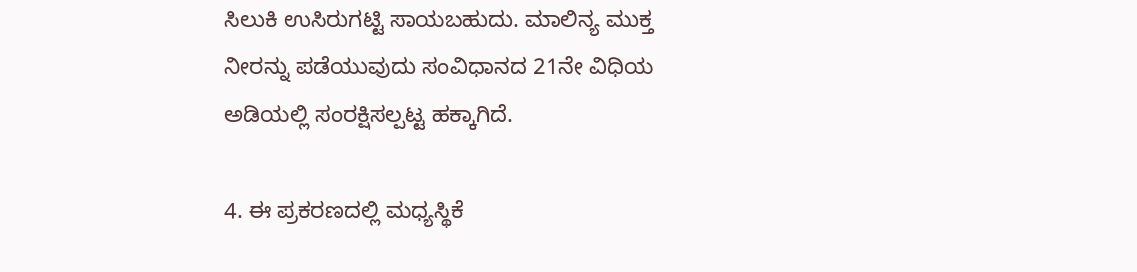ಸಿಲುಕಿ ಉಸಿರುಗಟ್ಟಿ ಸಾಯಬಹುದು. ಮಾಲಿನ್ಯ ಮುಕ್ತ ನೀರನ್ನು ಪಡೆಯುವುದು ಸಂವಿಧಾನದ 21ನೇ ವಿಧಿಯ ಅಡಿಯಲ್ಲಿ ಸಂರಕ್ಷಿಸಲ್ಪಟ್ಟ ಹಕ್ಕಾಗಿದೆ.

4. ಈ ಪ್ರಕರಣದಲ್ಲಿ ಮಧ್ಯಸ್ಥಿಕೆ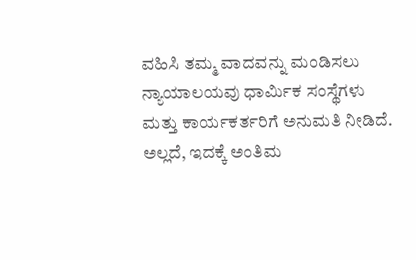ವಹಿಸಿ ತಮ್ಮ ವಾದವನ್ನು ಮಂಡಿಸಲು ನ್ಯಾಯಾಲಯವು ಧಾರ್ಮಿಕ ಸಂಸ್ಥೆಗಳು ಮತ್ತು ಕಾರ್ಯಕರ್ತರಿಗೆ ಅನುಮತಿ ನೀಡಿದೆ. ಅಲ್ಲದೆ, ಇದಕ್ಕೆ ಅಂತಿಮ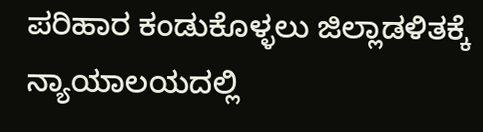ಪರಿಹಾರ ಕಂಡುಕೊಳ್ಳಲು ಜಿಲ್ಲಾಡಳಿತಕ್ಕೆ ನ್ಯಾಯಾಲಯದಲ್ಲಿ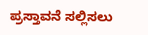ಪ್ರಸ್ತಾವನೆ ಸಲ್ಲಿಸಲು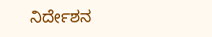ನಿರ್ದೇಶನ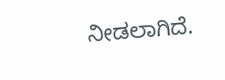ನೀಡಲಾಗಿದೆ.